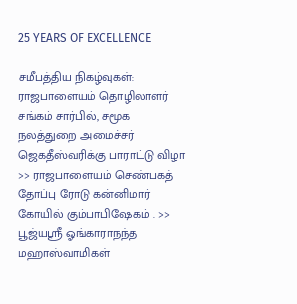25 YEARS OF EXCELLENCE

சமீபத்திய நிகழ்வுகள்:
ராஜபாளையம் தொழிலாளர் சங்கம் சார்பில், சமூக நலத்துறை அமைச்சர் ஜெகதீஸ்வரிக்கு பாராட்டு விழா >> ராஜபாளையம் செண்பகத் தோப்பு ரோடு கன்னிமார் கோயில் கும்பாபிஷேகம் . >> பூஜ்யஸ்ரீ ஓங்காராநந்த மஹாஸ்வாமிகள்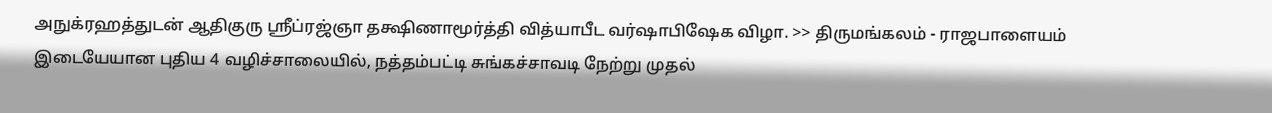அநுக்ரஹத்துடன் ஆதிகுரு ஸ்ரீப்ரஜ்ஞா தக்ஷிணாமூர்த்தி வித்யாபீட வர்ஷாபிஷேக விழா. >> திருமங்கலம் - ராஜபாளையம் இடையேயான புதிய 4 வழிச்சாலையில், நத்தம்பட்டி சுங்கச்சாவடி நேற்று முதல்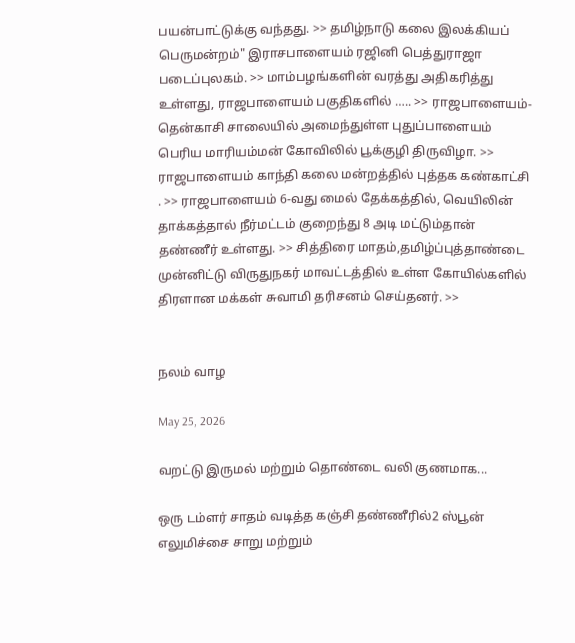பயன்பாட்டுக்கு வந்தது. >> தமிழ்நாடு கலை இலக்கியப் பெருமன்றம்" இராசபாளையம் ரஜினி பெத்துராஜா படைப்புலகம். >> மாம்பழங்களின் வரத்து அதிகரித்து உள்ளது, ராஜபாளையம் பகுதிகளில் ….. >> ராஜபாளையம்-தென்காசி சாலையில் அமைந்துள்ள புதுப்பாளையம் பெரிய மாரியம்மன் கோவிலில் பூக்குழி திருவிழா. >> ராஜபாளையம் காந்தி கலை மன்றத்தில் புத்தக கண்காட்சி . >> ராஜபாளையம் 6-வது மைல் தேக்கத்தில், வெயிலின் தாக்கத்தால் நீர்மட்டம் குறைந்து 8 அடி மட்டும்தான் தண்ணீர் உள்ளது. >> சித்திரை மாதம்,தமிழ்ப்புத்தாண்டை முன்னிட்டு விருதுநகர் மாவட்டத்தில் உள்ள கோயில்களில்  திரளான மக்கள் சுவாமி தரிசனம் செய்தனர். >>


நலம் வாழ

May 25, 2026

வறட்டு இருமல் மற்றும் தொண்டை வலி குணமாக...

ஒரு டம்ளர் சாதம் வடித்த கஞ்சி தண்ணீரில்2 ஸ்பூன் எலுமிச்சை சாறு மற்றும்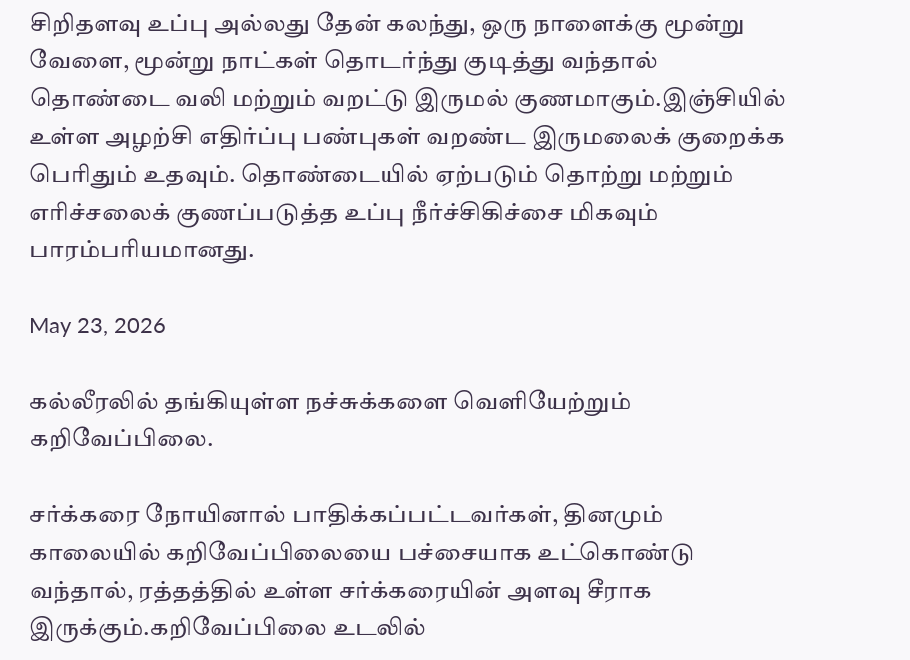சிறிதளவு உப்பு அல்லது தேன் கலந்து, ஒரு நாளைக்கு மூன்று வேளை, மூன்று நாட்கள் தொடர்ந்து குடித்து வந்தால் தொண்டை வலி மற்றும் வறட்டு இருமல் குணமாகும்.இஞ்சியில் உள்ள அழற்சி எதிர்ப்பு பண்புகள் வறண்ட இருமலைக் குறைக்க பெரிதும் உதவும். தொண்டையில் ஏற்படும் தொற்று மற்றும் எரிச்சலைக் குணப்படுத்த உப்பு நீர்ச்சிகிச்சை மிகவும் பாரம்பரியமானது.

May 23, 2026

கல்லீரலில் தங்கியுள்ள நச்சுக்களை வெளியேற்றும் கறிவேப்பிலை.

சர்க்கரை நோயினால் பாதிக்கப்பட்டவர்கள், தினமும் காலையில் கறிவேப்பிலையை பச்சையாக உட்கொண்டு வந்தால், ரத்தத்தில் உள்ள சர்க்கரையின் அளவு சீராக இருக்கும்.கறிவேப்பிலை உடலில்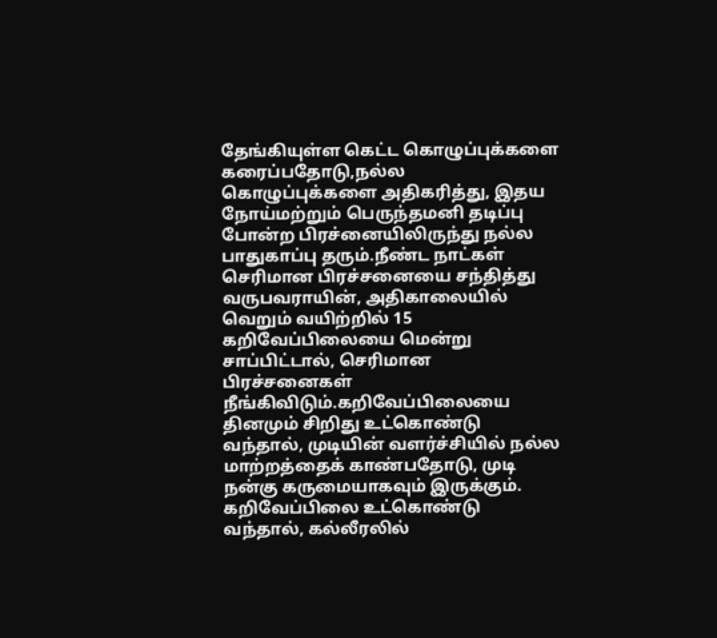தேங்கியுள்ள கெட்ட கொழுப்புக்களை கரைப்பதோடு,நல்ல கொழுப்புக்களை அதிகரித்து, இதய நோய்மற்றும் பெருந்தமனி தடிப்பு போன்ற பிரச்னையிலிருந்து நல்ல பாதுகாப்பு தரும்.நீண்ட நாட்கள் செரிமான பிரச்சனையை சந்தித்து வருபவராயின், அதிகாலையில் வெறும் வயிற்றில் 15 கறிவேப்பிலையை மென்று சாப்பிட்டால், செரிமான பிரச்சனைகள் நீங்கிவிடும்.கறிவேப்பிலையை தினமும் சிறிது உட்கொண்டு வந்தால், முடியின் வளர்ச்சியில் நல்ல மாற்றத்தைக் காண்பதோடு, முடி நன்கு கருமையாகவும் இருக்கும். கறிவேப்பிலை உட்கொண்டு வந்தால், கல்லீரலில்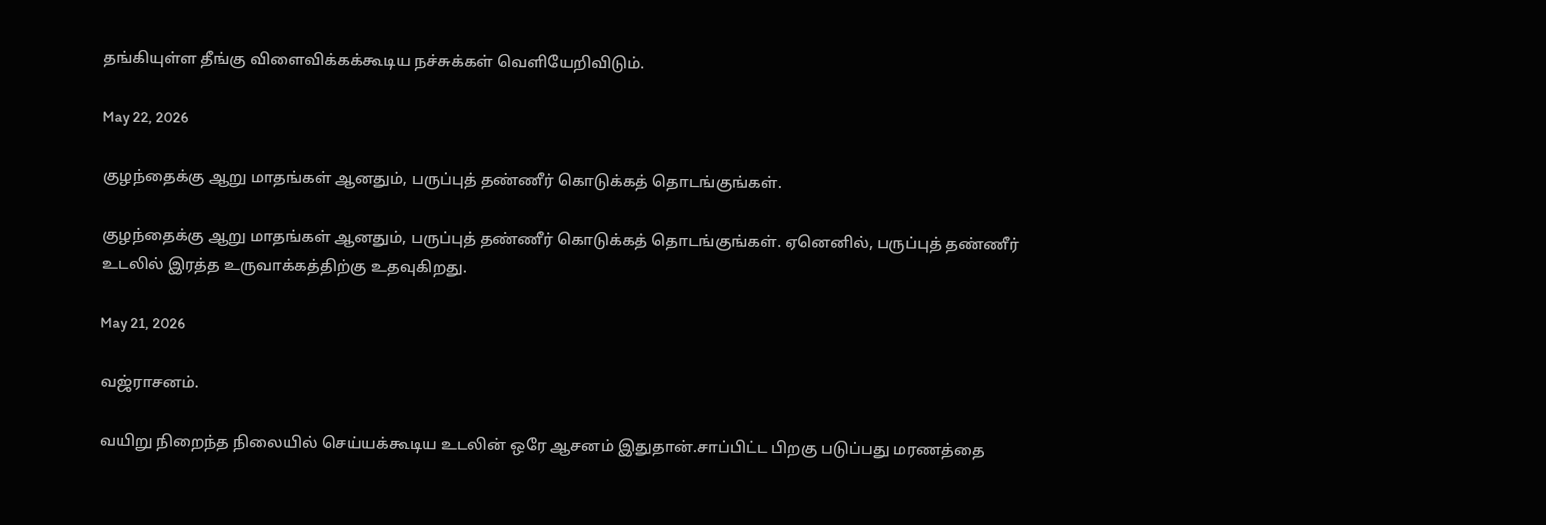தங்கியுள்ள தீங்கு விளைவிக்கக்கூடிய நச்சுக்கள் வெளியேறிவிடும்.

May 22, 2026

குழந்தைக்கு ஆறு மாதங்கள் ஆனதும், பருப்புத் தண்ணீர் கொடுக்கத் தொடங்குங்கள்.

குழந்தைக்கு ஆறு மாதங்கள் ஆனதும், பருப்புத் தண்ணீர் கொடுக்கத் தொடங்குங்கள். ஏனெனில், பருப்புத் தண்ணீர் உடலில் இரத்த உருவாக்கத்திற்கு உதவுகிறது.

May 21, 2026

வஜ்ராசனம்.

வயிறு நிறைந்த நிலையில் செய்யக்கூடிய உடலின் ஒரே ஆசனம் இதுதான்.சாப்பிட்ட பிறகு படுப்பது மரணத்தை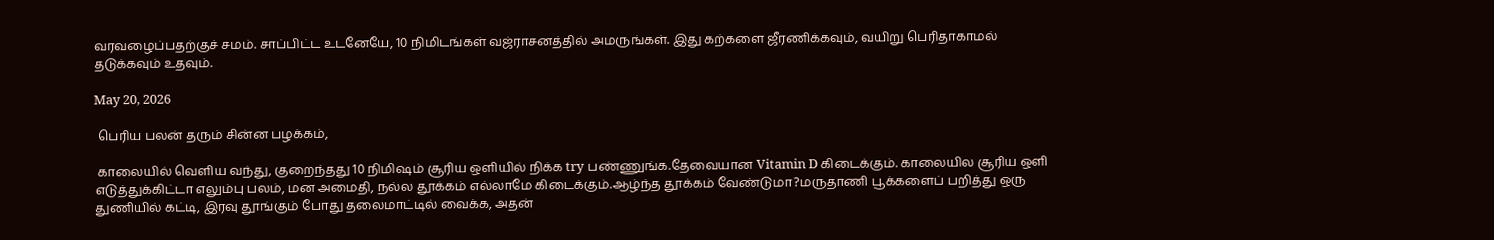வரவழைப்பதற்குச் சமம். சாப்பிட்ட உடனேயே, 10 நிமிடங்கள் வஜ்ராசனத்தில் அமருங்கள். இது கற்களை ஜீரணிக்கவும், வயிறு பெரிதாகாமல் தடுக்கவும் உதவும்.

May 20, 2026

 பெரிய பலன் தரும் சின்ன பழக்கம்,

 காலையில் வெளிய வந்து, குறைந்தது 10 நிமிஷம் சூரிய ஒளியில் நிக்க try பண்ணுங்க.தேவையான Vitamin D கிடைக்கும். காலையில சூரிய ஒளி எடுத்துக்கிட்டா எலும்பு பலம், மன அமைதி, நல்ல தூக்கம் எல்லாமே கிடைக்கும்.ஆழ்ந்த தூக்கம் வேண்டுமா?மருதாணி பூக்களைப் பறித்து ஒரு துணியில் கட்டி, இரவு தூங்கும் போது தலைமாட்டில் வைக்க, அதன்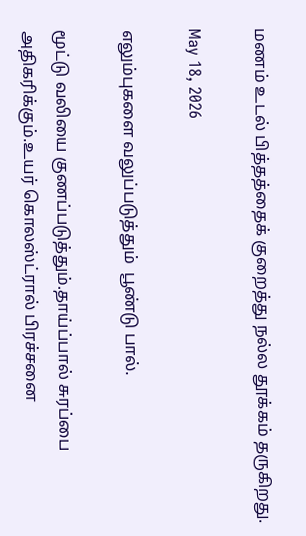மணம் உடல் பித்தத்தைக் குறைத்து நல்ல தூக்கம் தருகிறது.

May 18, 2026

எலும்புகளை வலுப்படுத்தும்  பூண்டு பால்.

மூட்டு வலியை குணப்படுத்தும்.தாய்ப்பால் சுரப்பை அதிகரிக்கும்.உயர் கொலஸ்ட்ரால் பிரச்சனை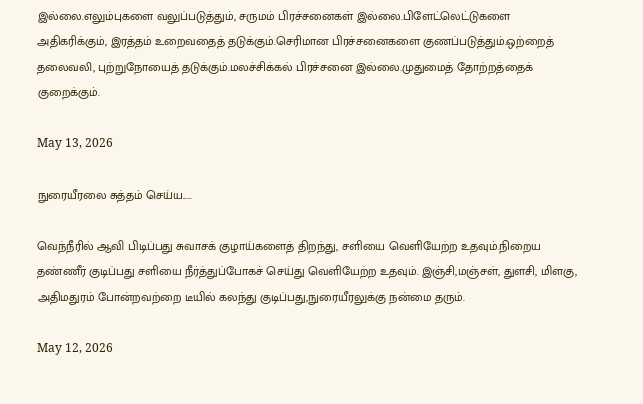இல்லை.எலும்புகளை வலுப்படுத்தும், சருமம் பிரச்சனைகள் இல்லை.பிளேட்லெட்டுகளை அதிகரிக்கும், இரத்தம் உறைவதைத் தடுக்கும்.செரிமான பிரச்சனைகளை குணப்படுத்தும்.ஒற்றைத் தலைவலி, புற்றுநோயைத் தடுக்கும்.மலச்சிக்கல் பிரச்சனை இல்லை.முதுமைத் தோற்றத்தைக் குறைக்கும்.

May 13, 2026

நுரையீரலை சுத்தம் செய்ய.....

வெந்நீரில் ஆவி பிடிப்பது சுவாசக் குழாய்களைத் திறந்து, சளியை வெளியேற்ற உதவும்.நிறைய தண்ணீர் குடிப்பது சளியை நீர்த்துப்போகச் செய்து வெளியேற்ற உதவும். இஞ்சி,மஞ்சள், துளசி, மிளகு, அதிமதுரம் போன்றவற்றை டீயில் கலந்து குடிப்பது,நுரையீரலுக்கு நன்மை தரும்.

May 12, 2026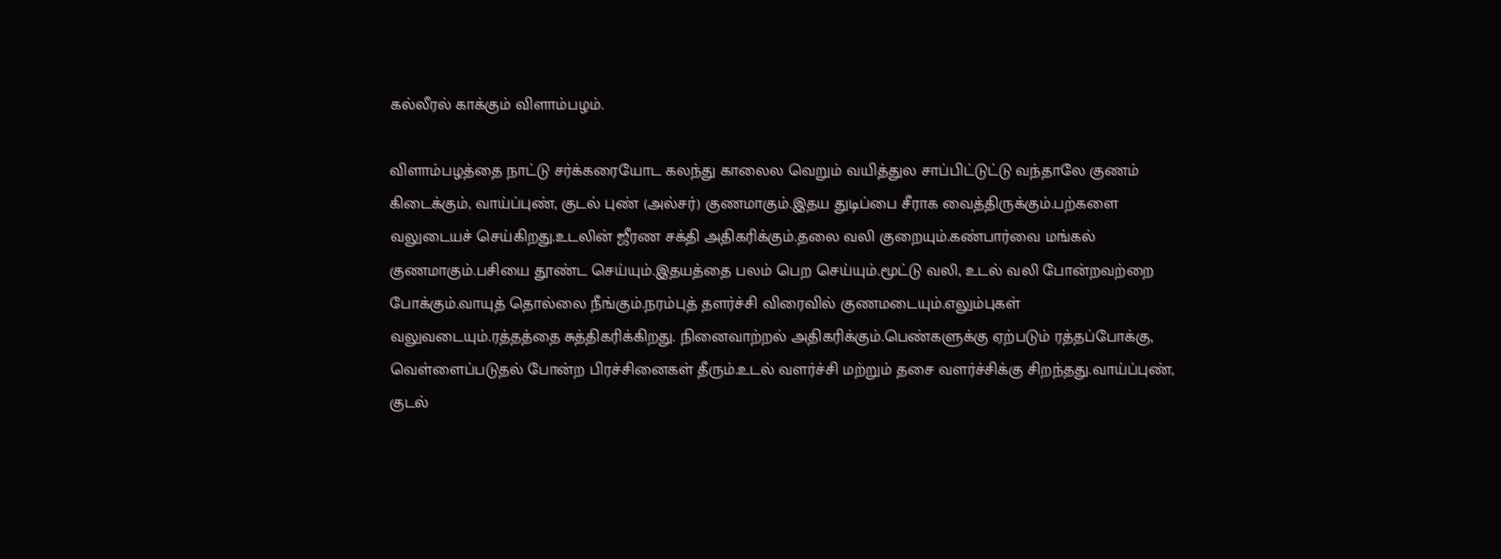கல்லீரல் காக்கும் விளாம்பழம்.

விளாம்பழத்தை நாட்டு சர்க்கரையோட கலந்து காலைல வெறும் வயித்துல சாப்பிட்டுட்டு வந்தாலே குணம் கிடைக்கும், வாய்ப்புண், குடல் புண் (அல்சர்) குணமாகும்.இதய துடிப்பை சீராக வைத்திருக்கும்.பற்களை வலுடையச் செய்கிறது.உடலின் ஜீரண சக்தி அதிகரிக்கும்.தலை வலி குறையும்.கண்பார்வை மங்கல் குணமாகும்.பசியை தூண்ட செய்யும்.இதயத்தை பலம் பெற செய்யும்.மூட்டு வலி, உடல் வலி போன்றவற்றை போக்கும்.வாயுத் தொல்லை நீங்கும்.நரம்புத் தளர்ச்சி விரைவில் குணமடையும்.எலும்புகள் வலுவடையும்.ரத்தத்தை சுத்திகரிக்கிறது. நினைவாற்றல் அதிகரிக்கும்.பெண்களுக்கு ஏற்படும் ரத்தப்போக்கு, வெள்ளைப்படுதல் போன்ற பிரச்சினைகள் தீரும்.உடல் வளர்ச்சி மற்றும் தசை வளர்ச்சிக்கு சிறந்தது.வாய்ப்புண், குடல்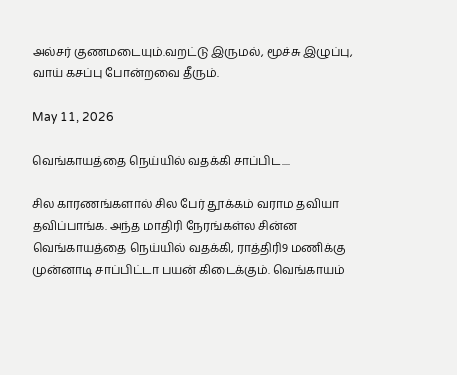அல்சர் குணமடையும்.வறட்டு இருமல், மூச்சு இழுப்பு, வாய் கசப்பு போன்றவை தீரும்.

May 11, 2026

வெங்காயத்தை நெய்யில் வதக்கி சாப்பிட....

சில காரணங்களால் சில பேர் தூக்கம் வராம தவியா தவிப்பாங்க. அந்த மாதிரி நேரங்கள்ல சின்ன வெங்காயத்தை நெய்யில் வதக்கி, ராத்திரி9 மணிக்கு முன்னாடி சாப்பிட்டா பயன் கிடைக்கும். வெங்காயம்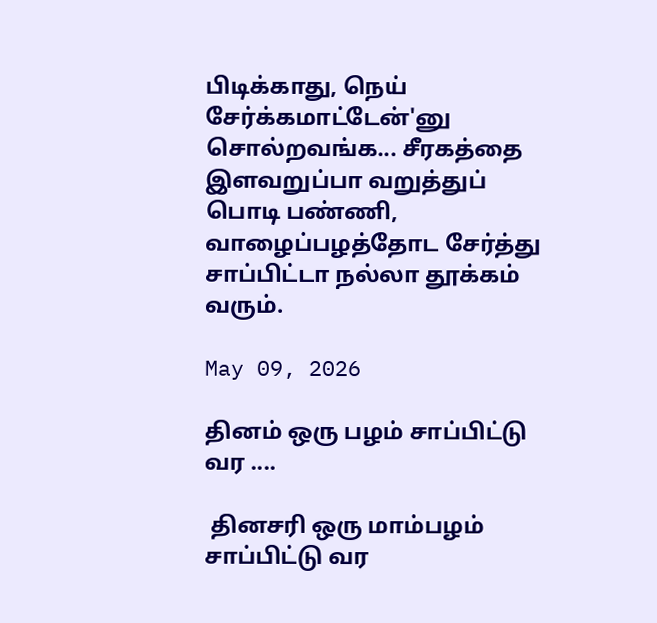பிடிக்காது, நெய் சேர்க்கமாட்டேன்'னு சொல்றவங்க... சீரகத்தை இளவறுப்பா வறுத்துப் பொடி பண்ணி, வாழைப்பழத்தோட சேர்த்து சாப்பிட்டா நல்லா தூக்கம் வரும்.

May 09, 2026

தினம் ஒரு பழம் சாப்பிட்டு வர ....

 தினசரி ஒரு மாம்பழம் சாப்பிட்டு வர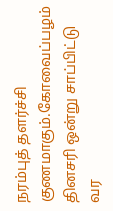நரம்புத் தளர்ச்சி குணமாகும்.கோவைப்பழம் தினசரி ஒன்று சாப்பிட்டு வர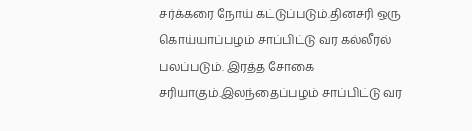சர்க்கரை நோய் கட்டுப்படும்.தினசரி ஒரு கொய்யாப்பழம் சாப்பிட்டு வர கல்லீரல் பலப்படும். இரத்த சோகை சரியாகும்.இலந்தைப்பழம் சாப்பிட்டு வர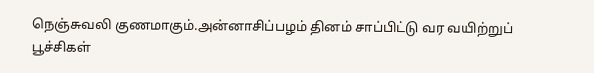நெஞ்சுவலி குணமாகும்.அன்னாசிப்பழம் தினம் சாப்பிட்டு வர வயிற்றுப் பூச்சிகள்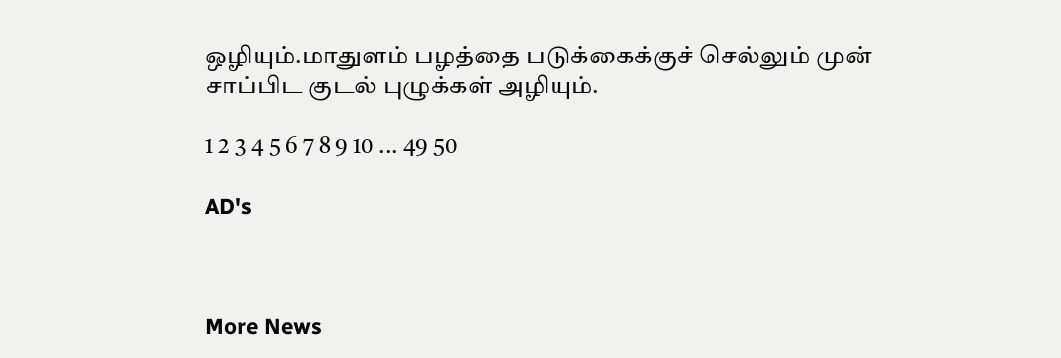ஒழியும்.மாதுளம் பழத்தை படுக்கைக்குச் செல்லும் முன் சாப்பிட குடல் புழுக்கள் அழியும்.

1 2 3 4 5 6 7 8 9 10 ... 49 50

AD's



More News